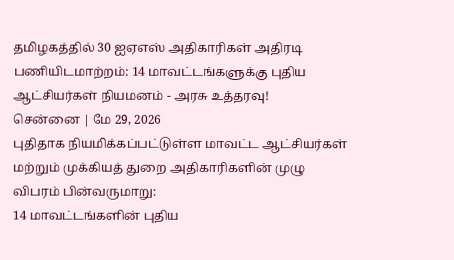தமிழகத்தில் 30 ஐஏஎஸ் அதிகாரிகள் அதிரடி பணியிடமாற்றம்: 14 மாவட்டங்களுக்கு புதிய ஆட்சியர்கள் நியமனம் - அரசு உத்தரவு!
சென்னை | மே 29, 2026
புதிதாக நியமிக்கப்பட்டுள்ள மாவட்ட ஆட்சியர்கள் மற்றும் முக்கியத் துறை அதிகாரிகளின் முழு விபரம் பின்வருமாறு:
14 மாவட்டங்களின் புதிய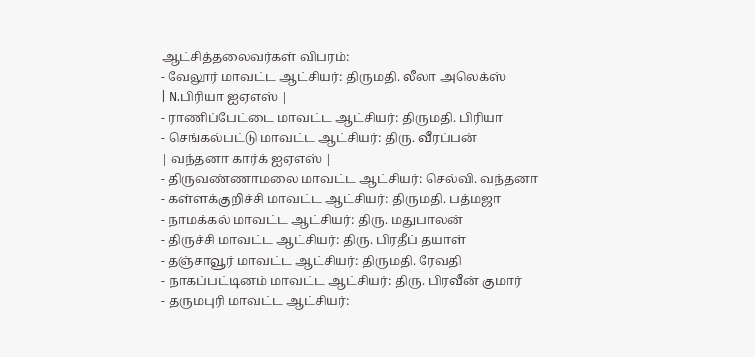ஆட்சித்தலைவர்கள் விபரம்:
- வேலூர் மாவட்ட ஆட்சியர்: திருமதி. லீலா அலெக்ஸ்
| N.பிரியா ஐஏஎஸ் |
- ராணிப்பேட்டை மாவட்ட ஆட்சியர்: திருமதி. பிரியா
- செங்கல்பட்டு மாவட்ட ஆட்சியர்: திரு. வீரப்பன்
| வந்தனா கார்க் ஐஏஎஸ் |
- திருவண்ணாமலை மாவட்ட ஆட்சியர்: செல்வி. வந்தனா
- கள்ளக்குறிச்சி மாவட்ட ஆட்சியர்: திருமதி. பத்மஜா
- நாமக்கல் மாவட்ட ஆட்சியர்: திரு. மதுபாலன்
- திருச்சி மாவட்ட ஆட்சியர்: திரு. பிரதீப் தயாள்
- தஞ்சாவூர் மாவட்ட ஆட்சியர்: திருமதி. ரேவதி
- நாகப்பட்டினம் மாவட்ட ஆட்சியர்: திரு. பிரவீன் குமார்
- தருமபுரி மாவட்ட ஆட்சியர்: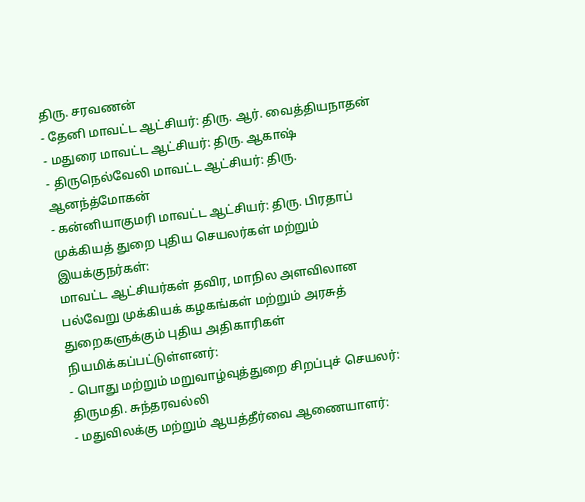திரு. சரவணன்
- தேனி மாவட்ட ஆட்சியர்: திரு. ஆர். வைத்தியநாதன்
- மதுரை மாவட்ட ஆட்சியர்: திரு. ஆகாஷ்
- திருநெல்வேலி மாவட்ட ஆட்சியர்: திரு. ஆனந்த்மோகன்
- கன்னியாகுமரி மாவட்ட ஆட்சியர்: திரு. பிரதாப்
முக்கியத் துறை புதிய செயலர்கள் மற்றும் இயக்குநர்கள்:
மாவட்ட ஆட்சியர்கள் தவிர, மாநில அளவிலான பல்வேறு முக்கியக் கழகங்கள் மற்றும் அரசுத் துறைகளுக்கும் புதிய அதிகாரிகள் நியமிக்கப்பட்டுள்ளனர்:
- பொது மற்றும் மறுவாழ்வுத்துறை சிறப்புச் செயலர்: திருமதி. சுந்தரவல்லி
- மதுவிலக்கு மற்றும் ஆயத்தீர்வை ஆணையாளர்: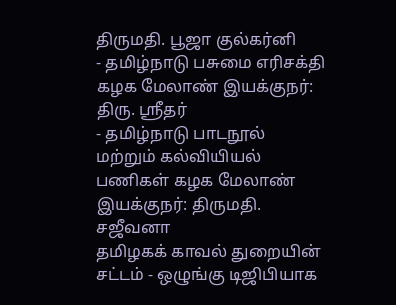திருமதி. பூஜா குல்கர்னி
- தமிழ்நாடு பசுமை எரிசக்தி கழக மேலாண் இயக்குநர்: திரு. ஸ்ரீதர்
- தமிழ்நாடு பாடநூல் மற்றும் கல்வியியல் பணிகள் கழக மேலாண் இயக்குநர்: திருமதி. சஜீவனா
தமிழகக் காவல் துறையின் சட்டம் - ஒழுங்கு டிஜிபியாக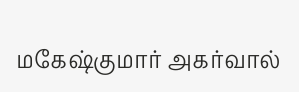மகேஷ்குமார் அகர்வால்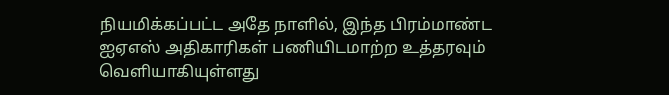நியமிக்கப்பட்ட அதே நாளில், இந்த பிரம்மாண்ட ஐஏஎஸ் அதிகாரிகள் பணியிடமாற்ற உத்தரவும் வெளியாகியுள்ளது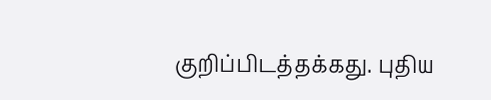குறிப்பிடத்தக்கது. புதிய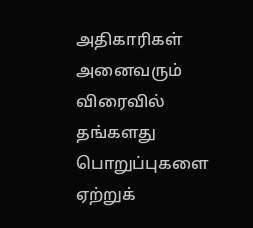அதிகாரிகள் அனைவரும் விரைவில் தங்களது பொறுப்புகளை ஏற்றுக்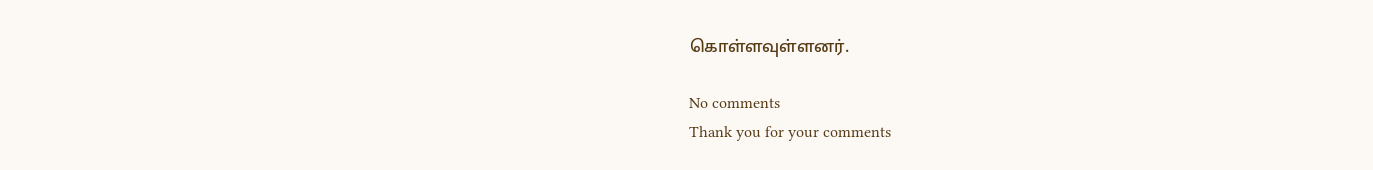கொள்ளவுள்ளனர்.

No comments
Thank you for your comments